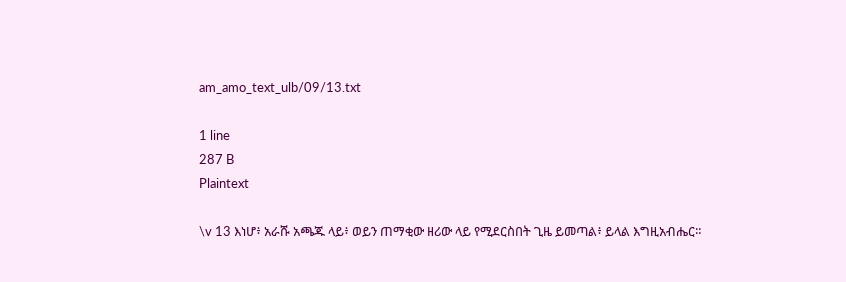am_amo_text_ulb/09/13.txt

1 line
287 B
Plaintext

\v 13 እነሆ፥ አራሹ አጫጁ ላይ፥ ወይን ጠማቂው ዘሪው ላይ የሚደርስበት ጊዜ ይመጣል፥ ይላል እግዚአብሔር።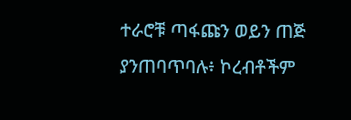ተራሮቹ ጣፋጩን ወይን ጠጅ ያንጠባጥባሉ፥ ኮረብቶችም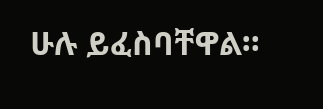ሁሉ ይፈስባቸዋል።